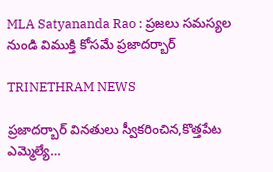MLA Satyananda Rao : ప్రజలు సమస్యల నుండి విముక్తి కోసమే ప్రజాదర్బార్

TRINETHRAM NEWS

ప్రజాదర్బార్ వినతులు స్వీకరించిన,కొత్తపేట ఎమ్మెల్యే…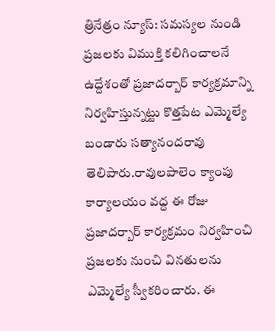త్రినేత్రం న్యూస్: సమస్యల నుండి ప్రజలకు విముక్తి కలిగించాలనే ఉద్దేశంతో ప్రజాదర్బార్ కార్యక్రమాన్ని నిర్వహిస్తున్నట్టు కొత్తపేట ఎమ్మెల్యే బండారు సత్యానందరావు తెలిపారు.రావులపాలెం క్యాంపు కార్యాలయం వద్ద ఈ రోజు ప్రజాదర్బార్ కార్యక్రమం నిర్వహించి ప్రజలకు నుంచి వినతులను ఎమ్మెల్యే స్వీకరించారు. ఈ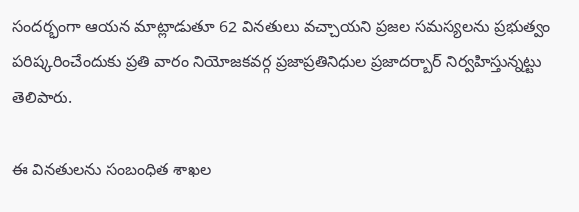సందర్భంగా ఆయన మాట్లాడుతూ 62 వినతులు వచ్చాయని ప్రజల సమస్యలను ప్రభుత్వం పరిష్కరించేందుకు ప్రతి వారం నియోజకవర్గ ప్రజాప్రతినిధుల ప్రజాదర్బార్ నిర్వహిస్తున్నట్టు తెలిపారు.

ఈ వినతులను సంబంధిత శాఖల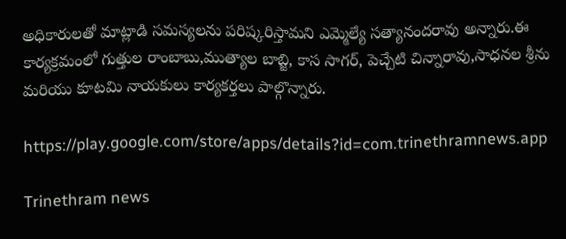అధికారులతో మాట్లాడి సమస్యలను పరిష్కరిస్తామని ఎమ్మెల్యే సత్యానందరావు అన్నారు.ఈ కార్యక్రమంలో గుత్తుల రాంబాబు,ముత్యాల బాబ్జి, కాస సాగర్, పెచ్చేటి చిన్నారావు,సాధనల శ్రీను మరియు కూటమి నాయకులు కార్యకర్తలు పాల్గొన్నారు.

https://play.google.com/store/apps/details?id=com.trinethramnews.app

Trinethram news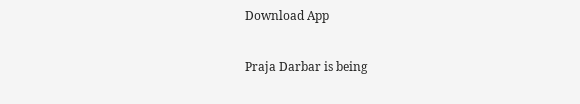Download App

Praja Darbar is being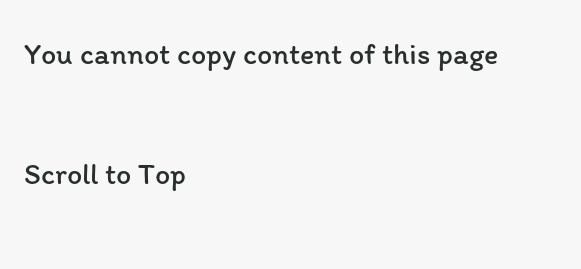You cannot copy content of this page

Scroll to Top